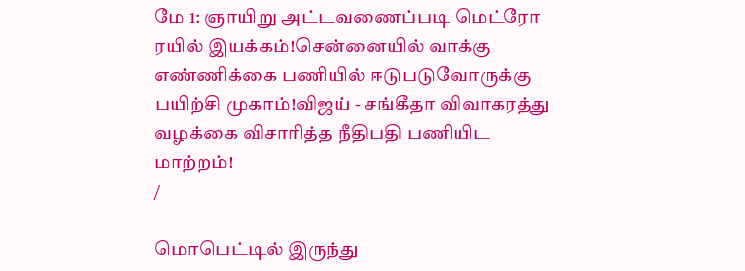மே 1: ஞாயிறு அட்டவணைப்படி மெட்ரோ ரயில் இயக்கம்!சென்னையில் வாக்கு எண்ணிக்கை பணியில் ஈடுபடுவோருக்கு பயிற்சி முகாம்!விஜய் - சங்கீதா விவாகரத்து வழக்கை விசாரித்த நீதிபதி பணியிட மாற்றம்!
/

மொபெட்டில் இருந்து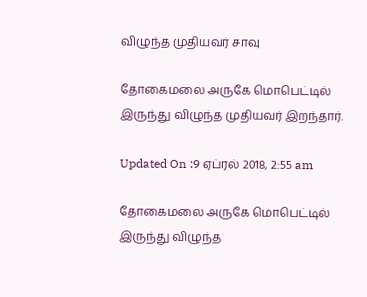விழுந்த முதியவர் சாவு

தோகைமலை அருகே மொபெட்டில் இருந்து விழுந்த முதியவர் இறந்தார்.

Updated On :9 ஏப்ரல் 2018, 2:55 am

தோகைமலை அருகே மொபெட்டில் இருந்து விழுந்த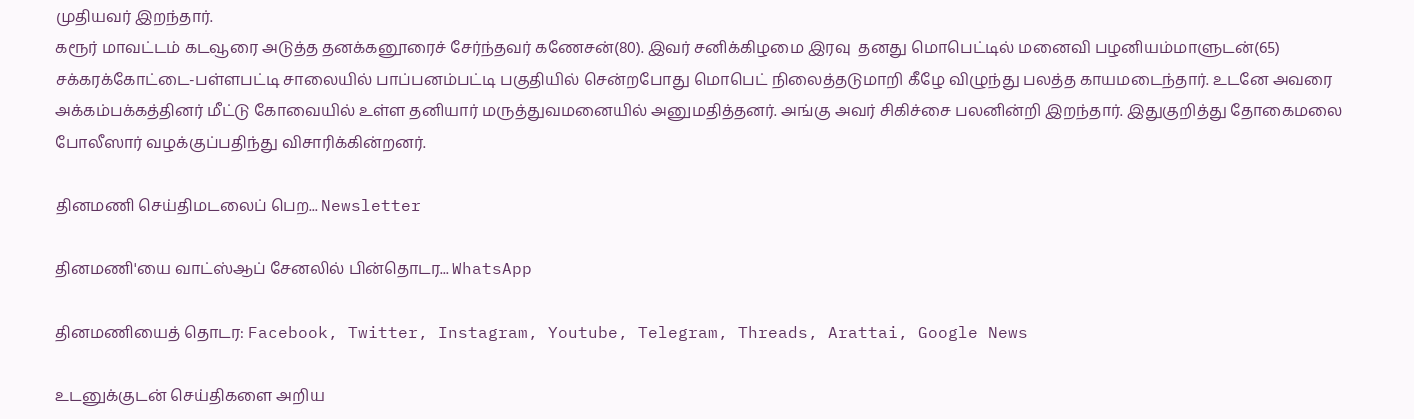முதியவர் இறந்தார்.
கரூர் மாவட்டம் கடவூரை அடுத்த தனக்கனூரைச் சேர்ந்தவர் கணேசன்(80). இவர் சனிக்கிழமை இரவு  தனது மொபெட்டில் மனைவி பழனியம்மாளுடன்(65) சக்கரக்கோட்டை-பள்ளபட்டி சாலையில் பாப்பனம்பட்டி பகுதியில் சென்றபோது மொபெட் நிலைத்தடுமாறி கீழே விழுந்து பலத்த காயமடைந்தார். உடனே அவரை அக்கம்பக்கத்தினர் மீட்டு கோவையில் உள்ள தனியார் மருத்துவமனையில் அனுமதித்தனர். அங்கு அவர் சிகிச்சை பலனின்றி இறந்தார். இதுகுறித்து தோகைமலை போலீஸார் வழக்குப்பதிந்து விசாரிக்கின்றனர்.

தினமணி செய்திமடலைப் பெற... Newsletter

தினமணி'யை வாட்ஸ்ஆப் சேனலில் பின்தொடர... WhatsApp

தினமணியைத் தொடர: Facebook, Twitter, Instagram, Youtube, Telegram, Threads, Arattai, Google News

உடனுக்குடன் செய்திகளை அறிய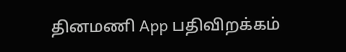தினமணி App பதிவிறக்கம்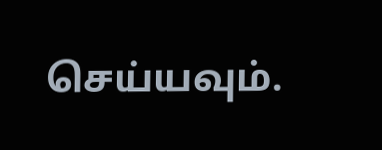செய்யவும்.